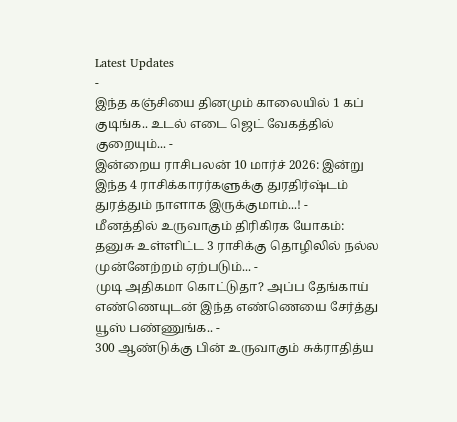Latest Updates
-
இந்த கஞ்சியை தினமும் காலையில் 1 கப் குடிங்க.. உடல் எடை ஜெட் வேகத்தில் குறையும்... -
இன்றைய ராசிபலன் 10 மார்ச் 2026: இன்று இந்த 4 ராசிக்காரர்களுக்கு துரதிர்ஷ்டம் துரத்தும் நாளாக இருக்குமாம்...! -
மீனத்தில் உருவாகும் திரிகிரக யோகம்: தனுசு உள்ளிட்ட 3 ராசிக்கு தொழிலில் நல்ல முன்னேற்றம் ஏற்படும்... -
முடி அதிகமா கொட்டுதா? அப்ப தேங்காய் எண்ணெயுடன் இந்த எண்ணெயை சேர்த்து யூஸ் பண்ணுங்க.. -
300 ஆண்டுக்கு பின் உருவாகும் சுக்ராதித்ய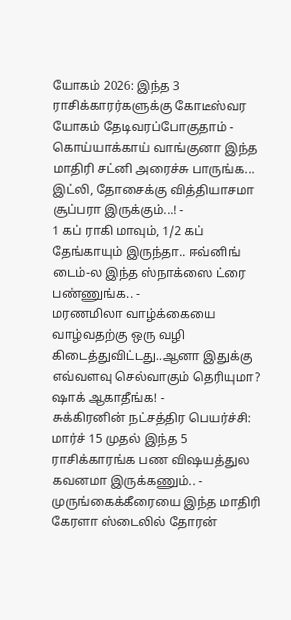யோகம் 2026: இந்த 3 ராசிக்காரர்களுக்கு கோடீஸ்வர யோகம் தேடிவரப்போகுதாம் -
கொய்யாக்காய் வாங்குனா இந்த மாதிரி சட்னி அரைச்சு பாருங்க... இட்லி, தோசைக்கு வித்தியாசமா சூப்பரா இருக்கும்...! -
1 கப் ராகி மாவும், 1/2 கப் தேங்காயும் இருந்தா.. ஈவ்னிங் டைம்-ல இந்த ஸ்நாக்ஸை ட்ரை பண்ணுங்க.. -
மரணமிலா வாழ்க்கையை வாழ்வதற்கு ஒரு வழி கிடைத்துவிட்டது..ஆனா இதுக்கு எவ்வளவு செல்வாகும் தெரியுமா? ஷாக் ஆகாதீங்க! -
சுக்கிரனின் நட்சத்திர பெயர்ச்சி: மார்ச் 15 முதல் இந்த 5 ராசிக்காரங்க பண விஷயத்துல கவனமா இருக்கணும்.. -
முருங்கைக்கீரையை இந்த மாதிரி கேரளா ஸ்டைலில் தோரன்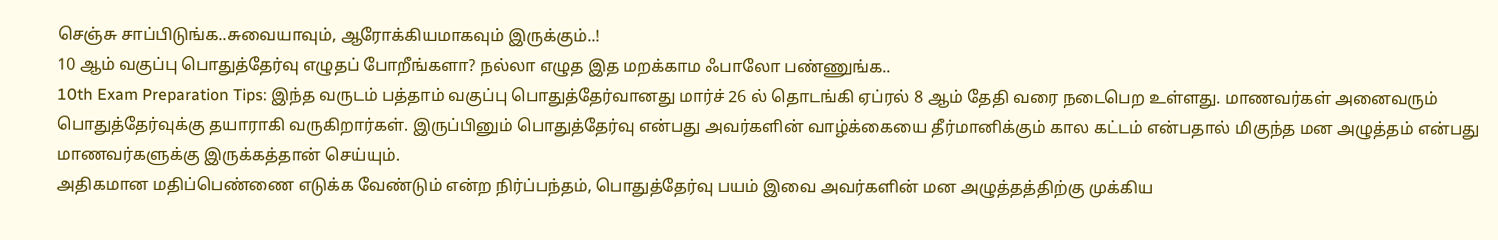செஞ்சு சாப்பிடுங்க..சுவையாவும், ஆரோக்கியமாகவும் இருக்கும்..!
10 ஆம் வகுப்பு பொதுத்தேர்வு எழுதப் போறீங்களா? நல்லா எழுத இத மறக்காம ஃபாலோ பண்ணுங்க..
10th Exam Preparation Tips: இந்த வருடம் பத்தாம் வகுப்பு பொதுத்தேர்வானது மார்ச் 26 ல் தொடங்கி ஏப்ரல் 8 ஆம் தேதி வரை நடைபெற உள்ளது. மாணவர்கள் அனைவரும் பொதுத்தேர்வுக்கு தயாராகி வருகிறார்கள். இருப்பினும் பொதுத்தேர்வு என்பது அவர்களின் வாழ்க்கையை தீர்மானிக்கும் கால கட்டம் என்பதால் மிகுந்த மன அழுத்தம் என்பது மாணவர்களுக்கு இருக்கத்தான் செய்யும்.
அதிகமான மதிப்பெண்ணை எடுக்க வேண்டும் என்ற நிர்ப்பந்தம், பொதுத்தேர்வு பயம் இவை அவர்களின் மன அழுத்தத்திற்கு முக்கிய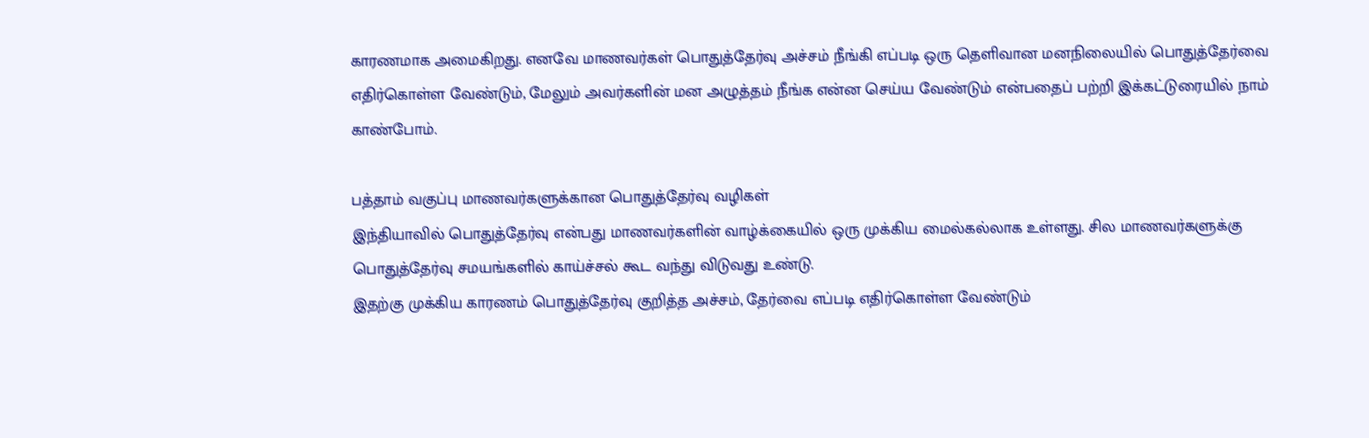காரணமாக அமைகிறது. எனவே மாணவர்கள் பொதுத்தேர்வு அச்சம் நீங்கி எப்படி ஒரு தெளிவான மனநிலையில் பொதுத்தேர்வை எதிர்கொள்ள வேண்டும், மேலும் அவர்களின் மன அழுத்தம் நீங்க என்ன செய்ய வேண்டும் என்பதைப் பற்றி இக்கட்டுரையில் நாம் காண்போம்.

பத்தாம் வகுப்பு மாணவர்களுக்கான பொதுத்தேர்வு வழிகள்
இந்தியாவில் பொதுத்தேர்வு என்பது மாணவர்களின் வாழ்க்கையில் ஒரு முக்கிய மைல்கல்லாக உள்ளது. சில மாணவர்களுக்கு பொதுத்தேர்வு சமயங்களில் காய்ச்சல் கூட வந்து விடுவது உண்டு.
இதற்கு முக்கிய காரணம் பொதுத்தேர்வு குறித்த அச்சம், தேர்வை எப்படி எதிர்கொள்ள வேண்டும்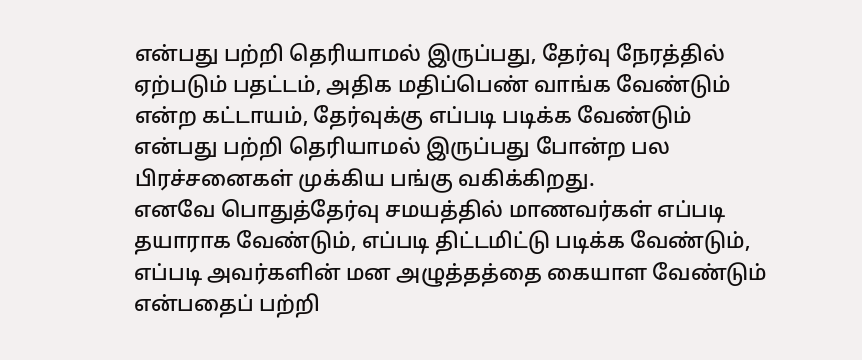என்பது பற்றி தெரியாமல் இருப்பது, தேர்வு நேரத்தில் ஏற்படும் பதட்டம், அதிக மதிப்பெண் வாங்க வேண்டும் என்ற கட்டாயம், தேர்வுக்கு எப்படி படிக்க வேண்டும் என்பது பற்றி தெரியாமல் இருப்பது போன்ற பல பிரச்சனைகள் முக்கிய பங்கு வகிக்கிறது.
எனவே பொதுத்தேர்வு சமயத்தில் மாணவர்கள் எப்படி தயாராக வேண்டும், எப்படி திட்டமிட்டு படிக்க வேண்டும், எப்படி அவர்களின் மன அழுத்தத்தை கையாள வேண்டும் என்பதைப் பற்றி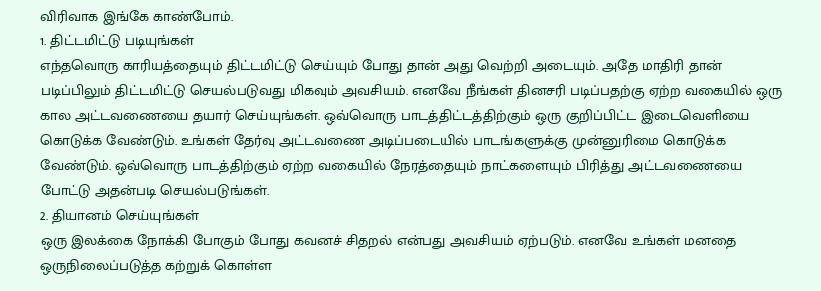விரிவாக இங்கே காண்போம்.
1. திட்டமிட்டு படியுங்கள்
எந்தவொரு காரியத்தையும் திட்டமிட்டு செய்யும் போது தான் அது வெற்றி அடையும். அதே மாதிரி தான் படிப்பிலும் திட்டமிட்டு செயல்படுவது மிகவும் அவசியம். எனவே நீங்கள் தினசரி படிப்பதற்கு ஏற்ற வகையில் ஒரு கால அட்டவணையை தயார் செய்யுங்கள். ஒவ்வொரு பாடத்திட்டத்திற்கும் ஒரு குறிப்பிட்ட இடைவெளியை கொடுக்க வேண்டும். உங்கள் தேர்வு அட்டவணை அடிப்படையில் பாடங்களுக்கு முன்னுரிமை கொடுக்க வேண்டும். ஒவ்வொரு பாடத்திற்கும் ஏற்ற வகையில் நேரத்தையும் நாட்களையும் பிரித்து அட்டவணையை போட்டு அதன்படி செயல்படுங்கள்.
2. தியானம் செய்யுங்கள்
ஒரு இலக்கை நோக்கி போகும் போது கவனச் சிதறல் என்பது அவசியம் ஏற்படும். எனவே உங்கள் மனதை ஒருநிலைப்படுத்த கற்றுக் கொள்ள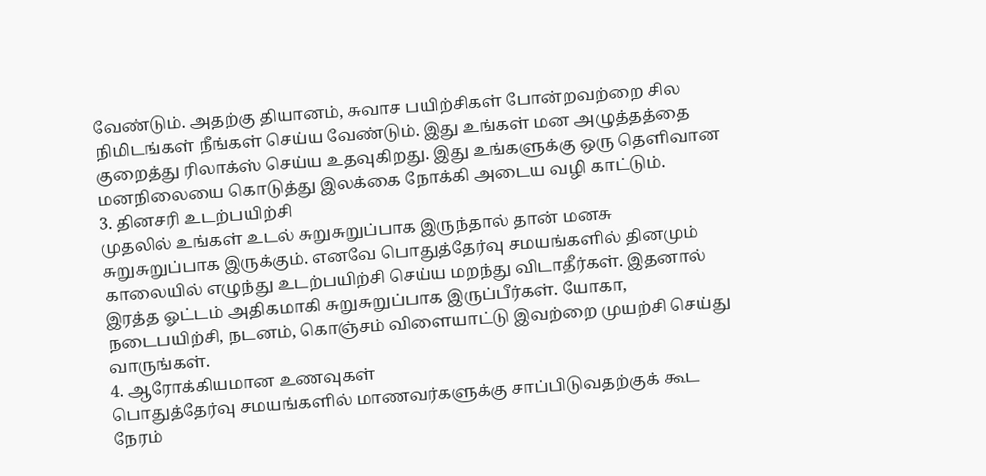வேண்டும். அதற்கு தியானம், சுவாச பயிற்சிகள் போன்றவற்றை சில நிமிடங்கள் நீங்கள் செய்ய வேண்டும். இது உங்கள் மன அழுத்தத்தை குறைத்து ரிலாக்ஸ் செய்ய உதவுகிறது. இது உங்களுக்கு ஒரு தெளிவான மனநிலையை கொடுத்து இலக்கை நோக்கி அடைய வழி காட்டும்.
3. தினசரி உடற்பயிற்சி
முதலில் உங்கள் உடல் சுறுசுறுப்பாக இருந்தால் தான் மனசு சுறுசுறுப்பாக இருக்கும். எனவே பொதுத்தேர்வு சமயங்களில் தினமும் காலையில் எழுந்து உடற்பயிற்சி செய்ய மறந்து விடாதீர்கள். இதனால் இரத்த ஓட்டம் அதிகமாகி சுறுசுறுப்பாக இருப்பீர்கள். யோகா, நடைபயிற்சி, நடனம், கொஞ்சம் விளையாட்டு இவற்றை முயற்சி செய்து வாருங்கள்.
4. ஆரோக்கியமான உணவுகள்
பொதுத்தேர்வு சமயங்களில் மாணவர்களுக்கு சாப்பிடுவதற்குக் கூட நேரம்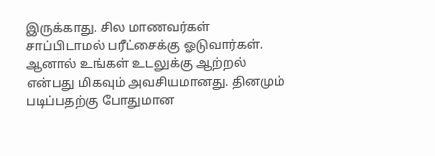இருக்காது. சில மாணவர்கள் சாப்பிடாமல் பரீட்சைக்கு ஓடுவார்கள். ஆனால் உங்கள் உடலுக்கு ஆற்றல் என்பது மிகவும் அவசியமானது. தினமும் படிப்பதற்கு போதுமான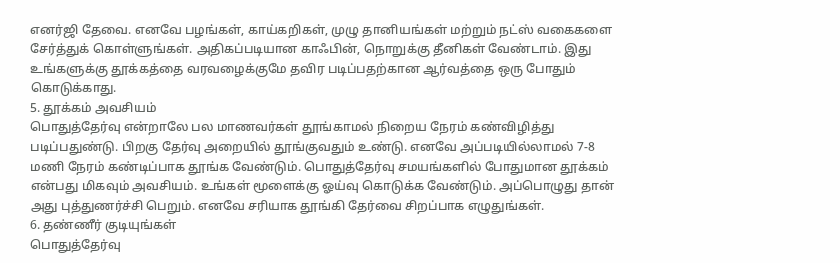எனர்ஜி தேவை. எனவே பழங்கள், காய்கறிகள், முழு தானியங்கள் மற்றும் நட்ஸ் வகைகளை சேர்த்துக் கொள்ளுங்கள். அதிகப்படியான காஃபின், நொறுக்கு தீனிகள் வேண்டாம். இது உங்களுக்கு தூக்கத்தை வரவழைக்குமே தவிர படிப்பதற்கான ஆர்வத்தை ஒரு போதும் கொடுக்காது.
5. தூக்கம் அவசியம்
பொதுத்தேர்வு என்றாலே பல மாணவர்கள் தூங்காமல் நிறைய நேரம் கண்விழித்து படிப்பதுண்டு. பிறகு தேர்வு அறையில் தூங்குவதும் உண்டு. எனவே அப்படியில்லாமல் 7-8 மணி நேரம் கண்டிப்பாக தூங்க வேண்டும். பொதுத்தேர்வு சமயங்களில் போதுமான தூக்கம் என்பது மிகவும் அவசியம். உங்கள் மூளைக்கு ஓய்வு கொடுக்க வேண்டும். அப்பொழுது தான் அது புத்துணர்ச்சி பெறும். எனவே சரியாக தூங்கி தேர்வை சிறப்பாக எழுதுங்கள்.
6. தண்ணீர் குடியுங்கள்
பொதுத்தேர்வு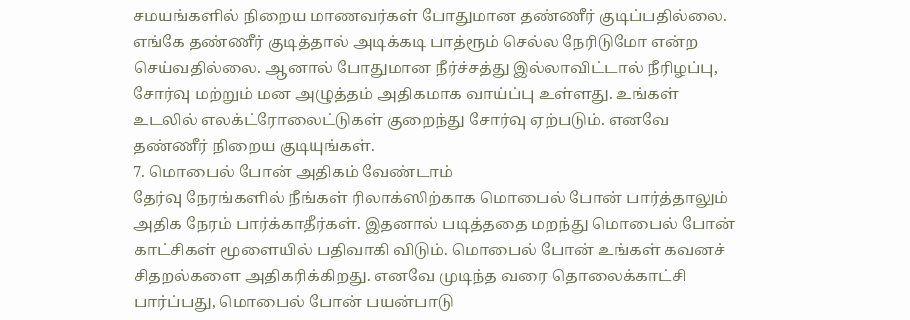சமயங்களில் நிறைய மாணவர்கள் போதுமான தண்ணீர் குடிப்பதில்லை. எங்கே தண்ணீர் குடித்தால் அடிக்கடி பாத்ரூம் செல்ல நேரிடுமோ என்ற செய்வதில்லை. ஆனால் போதுமான நீர்ச்சத்து இல்லாவிட்டால் நீரிழப்பு, சோர்வு மற்றும் மன அழுத்தம் அதிகமாக வாய்ப்பு உள்ளது. உங்கள் உடலில் எலக்ட்ரோலைட்டுகள் குறைந்து சோர்வு ஏற்படும். எனவே தண்ணீர் நிறைய குடியுங்கள்.
7. மொபைல் போன் அதிகம் வேண்டாம்
தேர்வு நேரங்களில் நீங்கள் ரிலாக்ஸிற்காக மொபைல் போன் பார்த்தாலும் அதிக நேரம் பார்க்காதீர்கள். இதனால் படித்ததை மறந்து மொபைல் போன் காட்சிகள் மூளையில் பதிவாகி விடும். மொபைல் போன் உங்கள் கவனச் சிதறல்களை அதிகரிக்கிறது. எனவே முடிந்த வரை தொலைக்காட்சி பார்ப்பது, மொபைல் போன் பயன்பாடு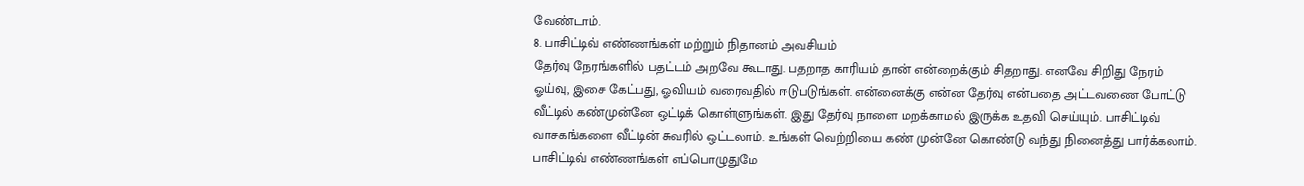வேண்டாம்.
8. பாசிட்டிவ் எண்ணங்கள் மற்றும் நிதானம் அவசியம்
தேர்வு நேரங்களில் பதட்டம் அறவே கூடாது. பதறாத காரியம் தான் என்றைக்கும் சிதறாது. எனவே சிறிது நேரம் ஓய்வு, இசை கேட்பது, ஓவியம் வரைவதில் ஈடுபடுங்கள். என்னைக்கு என்ன தேர்வு என்பதை அட்டவணை போட்டு வீட்டில் கண்முன்னே ஒட்டிக் கொள்ளுங்கள். இது தேர்வு நாளை மறக்காமல் இருக்க உதவி செய்யும். பாசிட்டிவ் வாசகங்களை வீட்டின் சுவரில் ஒட்டலாம். உங்கள் வெற்றியை கண் முன்னே கொண்டு வந்து நினைத்து பார்க்கலாம். பாசிட்டிவ் எண்ணங்கள் எப்பொழுதுமே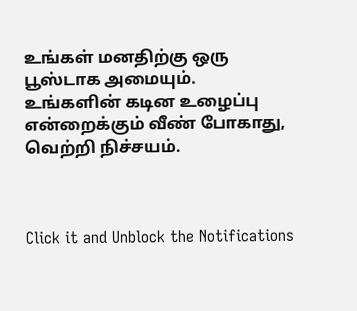உங்கள் மனதிற்கு ஒரு பூஸ்டாக அமையும்.
உங்களின் கடின உழைப்பு என்றைக்கும் வீண் போகாது, வெற்றி நிச்சயம்.



Click it and Unblock the Notifications